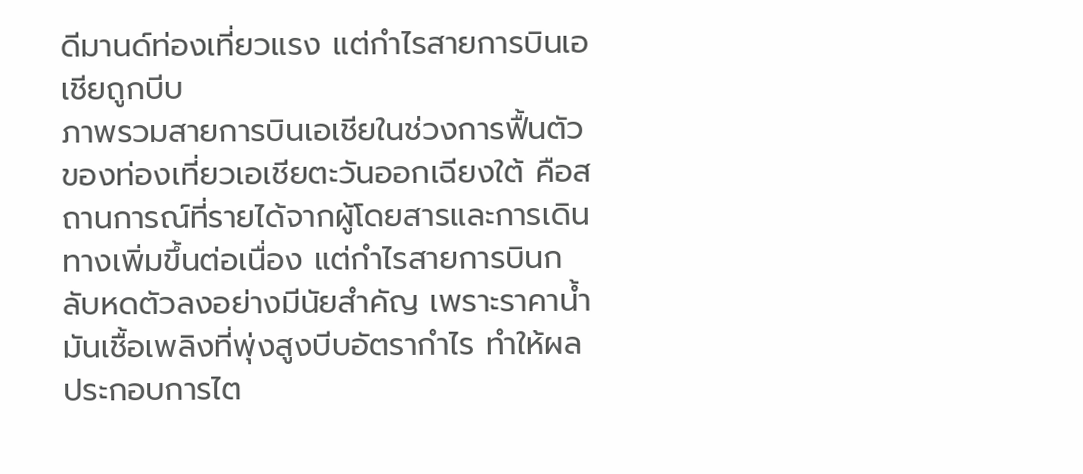ดีมานด์ท่องเที่ยวแรง แต่กำไรสายการบินเอเชียถูกบีบ
ภาพรวมสายการบินเอเชียในช่วงการฟื้นตัวของท่องเที่ยวเอเชียตะวันออกเฉียงใต้ คือสถานการณ์ที่รายได้จากผู้โดยสารและการเดินทางเพิ่มขึ้นต่อเนื่อง แต่กำไรสายการบินกลับหดตัวลงอย่างมีนัยสำคัญ เพราะราคาน้ำมันเชื้อเพลิงที่พุ่งสูงบีบอัตรากำไร ทำให้ผลประกอบการไต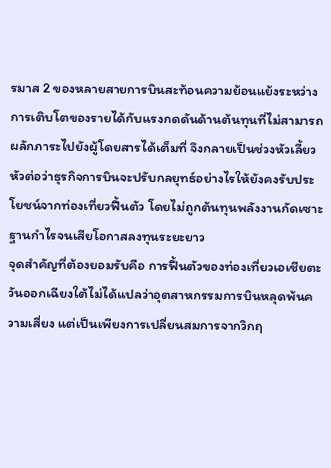รมาส 2 ของหลายสายการบินสะท้อนความย้อนแย้งระหว่างการเติบโตของรายได้กับแรงกดดันด้านต้นทุนที่ไม่สามารถผลักภาระไปยังผู้โดยสารได้เต็มที่ จึงกลายเป็นช่วงหัวเลี้ยวหัวต่อว่าธุรกิจการบินจะปรับกลยุทธ์อย่างไรให้ยังคงรับประโยชน์จากท่องเที่ยวฟื้นตัว โดยไม่ถูกต้นทุนพลังงานกัดเซาะฐานกำไรจนเสียโอกาสลงทุนระยะยาว
จุดสำคัญที่ต้องยอมรับคือ การฟื้นตัวของท่องเที่ยวเอเชียตะวันออกเฉียงใต้ไม่ได้แปลว่าอุตสาหกรรมการบินหลุดพ้นความเสี่ยง แต่เป็นเพียงการเปลี่ยนสมการจากวิกฤ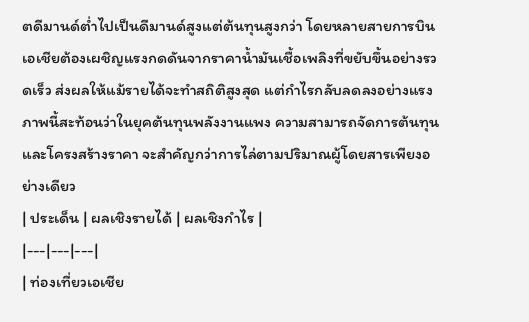ตดีมานด์ต่ำไปเป็นดีมานด์สูงแต่ต้นทุนสูงกว่า โดยหลายสายการบินเอเชียต้องเผชิญแรงกดดันจากราคาน้ำมันเชื้อเพลิงที่ขยับขึ้นอย่างรวดเร็ว ส่งผลให้แม้รายได้จะทำสถิติสูงสุด แต่กำไรกลับลดลงอย่างแรง ภาพนี้สะท้อนว่าในยุคต้นทุนพลังงานแพง ความสามารถจัดการต้นทุนและโครงสร้างราคา จะสำคัญกว่าการไล่ตามปริมาณผู้โดยสารเพียงอย่างเดียว
| ประเด็น | ผลเชิงรายได้ | ผลเชิงกำไร |
|---|---|---|
| ท่องเที่ยวเอเชีย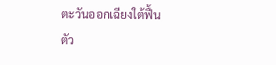ตะวันออกเฉียงใต้ฟื้นตัว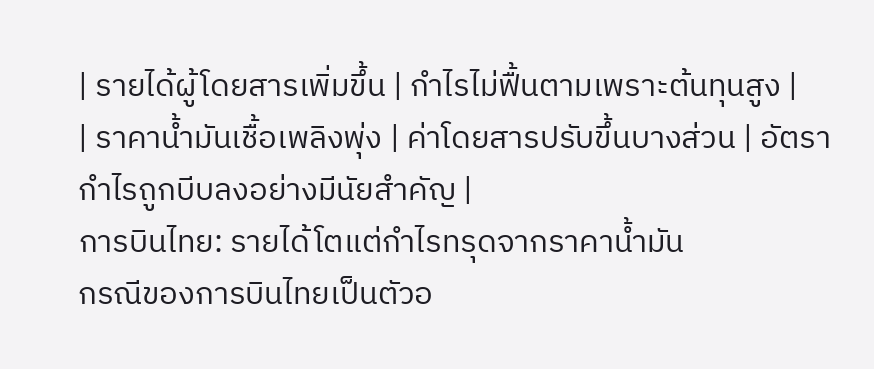| รายได้ผู้โดยสารเพิ่มขึ้น | กำไรไม่ฟื้นตามเพราะต้นทุนสูง |
| ราคาน้ำมันเชื้อเพลิงพุ่ง | ค่าโดยสารปรับขึ้นบางส่วน | อัตรากำไรถูกบีบลงอย่างมีนัยสำคัญ |
การบินไทย: รายได้โตแต่กำไรทรุดจากราคาน้ำมัน
กรณีของการบินไทยเป็นตัวอ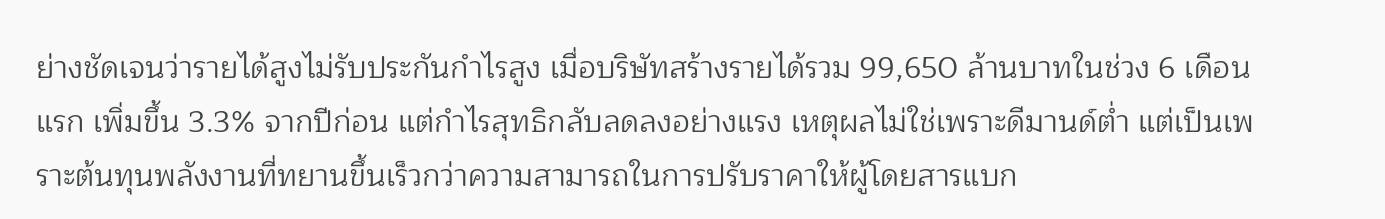ย่างชัดเจนว่ารายได้สูงไม่รับประกันกำไรสูง เมื่อบริษัทสร้างรายได้รวม 99,650 ล้านบาทในช่วง 6 เดือนแรก เพิ่มขึ้น 3.3% จากปีก่อน แต่กำไรสุทธิกลับลดลงอย่างแรง เหตุผลไม่ใช่เพราะดีมานด์ต่ำ แต่เป็นเพราะต้นทุนพลังงานที่ทยานขึ้นเร็วกว่าความสามารถในการปรับราคาให้ผู้โดยสารแบก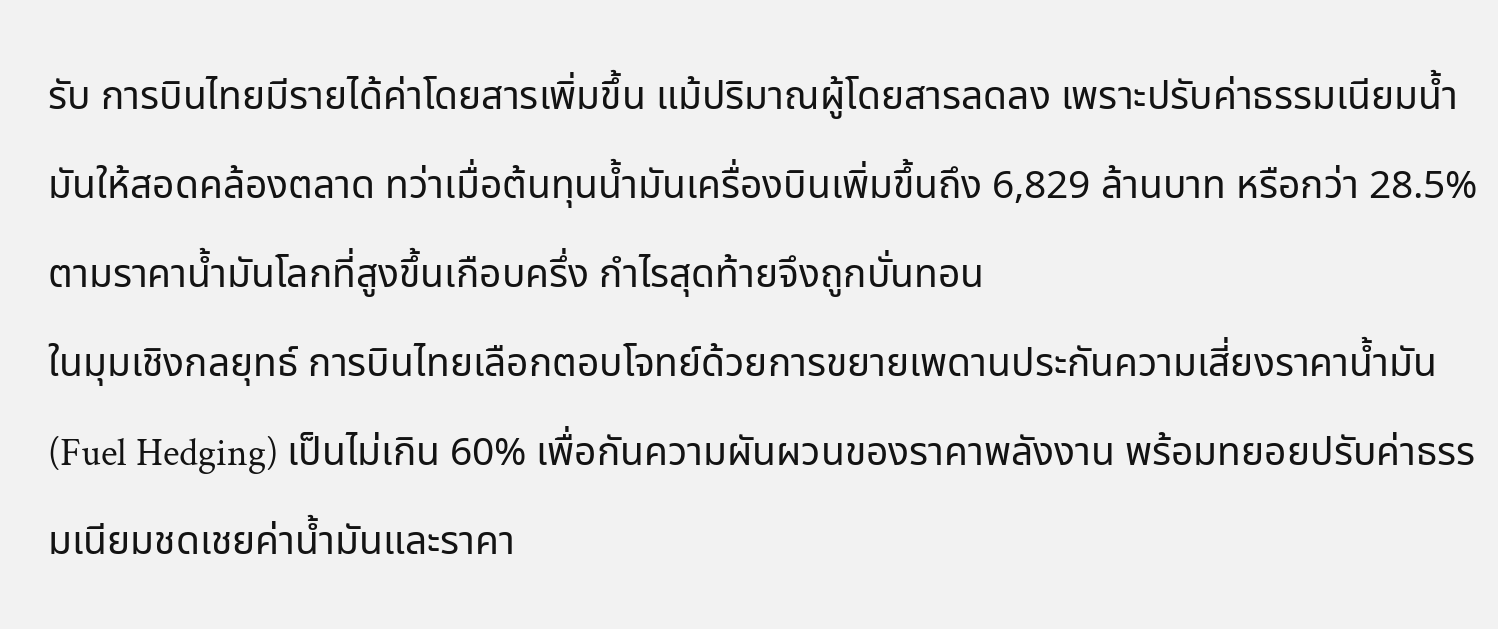รับ การบินไทยมีรายได้ค่าโดยสารเพิ่มขึ้น แม้ปริมาณผู้โดยสารลดลง เพราะปรับค่าธรรมเนียมน้ำมันให้สอดคล้องตลาด ทว่าเมื่อต้นทุนน้ำมันเครื่องบินเพิ่มขึ้นถึง 6,829 ล้านบาท หรือกว่า 28.5% ตามราคาน้ำมันโลกที่สูงขึ้นเกือบครึ่ง กำไรสุดท้ายจึงถูกบั่นทอน
ในมุมเชิงกลยุทธ์ การบินไทยเลือกตอบโจทย์ด้วยการขยายเพดานประกันความเสี่ยงราคาน้ำมัน (Fuel Hedging) เป็นไม่เกิน 60% เพื่อกันความผันผวนของราคาพลังงาน พร้อมทยอยปรับค่าธรรมเนียมชดเชยค่าน้ำมันและราคา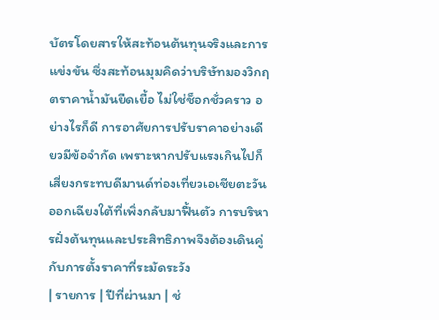บัตรโดยสารให้สะท้อนต้นทุนจริงและการแข่งขัน ซึ่งสะท้อนมุมคิดว่าบริษัทมองวิกฤตราคาน้ำมันยืดเยื้อ ไม่ใช่ช็อกชั่วคราว อย่างไรก็ดี การอาศัยการปรับราคาอย่างเดียวมีข้อจำกัด เพราะหากปรับแรงเกินไปก็เสี่ยงกระทบดีมานด์ท่องเที่ยวเอเชียตะวันออกเฉียงใต้ที่เพิ่งกลับมาฟื้นตัว การบริหารฝั่งต้นทุนและประสิทธิภาพจึงต้องเดินคู่กับการตั้งราคาที่ระมัดระวัง
| รายการ | ปีที่ผ่านมา | ช่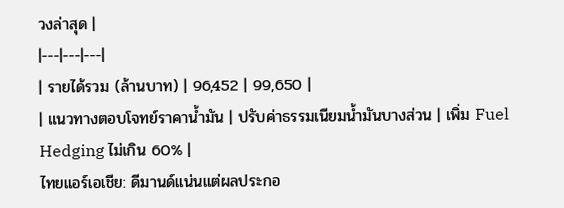วงล่าสุด |
|---|---|---|
| รายได้รวม (ล้านบาท) | 96,452 | 99,650 |
| แนวทางตอบโจทย์ราคาน้ำมัน | ปรับค่าธรรมเนียมน้ำมันบางส่วน | เพิ่ม Fuel Hedging ไม่เกิน 60% |
ไทยแอร์เอเชีย: ดีมานด์แน่นแต่ผลประกอ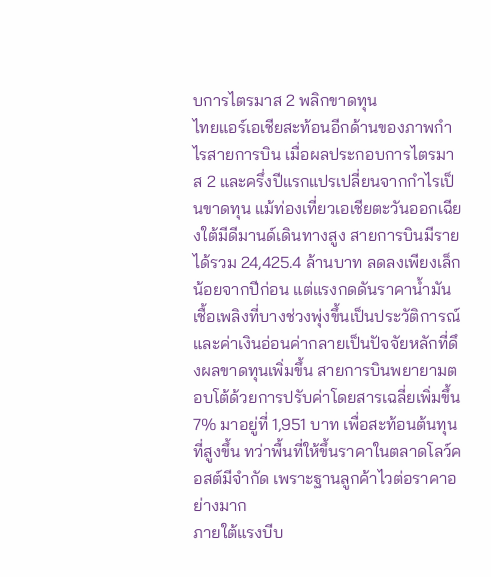บการไตรมาส 2 พลิกขาดทุน
ไทยแอร์เอเชียสะท้อนอีกด้านของภาพกำไรสายการบิน เมื่อผลประกอบการไตรมาส 2 และครึ่งปีแรกแปรเปลี่ยนจากกำไรเป็นขาดทุน แม้ท่องเที่ยวเอเชียตะวันออกเฉียงใต้มีดีมานด์เดินทางสูง สายการบินมีรายได้รวม 24,425.4 ล้านบาท ลดลงเพียงเล็กน้อยจากปีก่อน แต่แรงกดดันราคาน้ำมันเชื้อเพลิงที่บางช่วงพุ่งขึ้นเป็นประวัติการณ์ และค่าเงินอ่อนค่ากลายเป็นปัจจัยหลักที่ดึงผลขาดทุนเพิ่มขึ้น สายการบินพยายามตอบโต้ด้วยการปรับค่าโดยสารเฉลี่ยเพิ่มขึ้น 7% มาอยู่ที่ 1,951 บาท เพื่อสะท้อนต้นทุนที่สูงขึ้น ทว่าพื้นที่ให้ขึ้นราคาในตลาดโลว์คอสต์มีจำกัด เพราะฐานลูกค้าไวต่อราคาอย่างมาก
ภายใต้แรงบีบ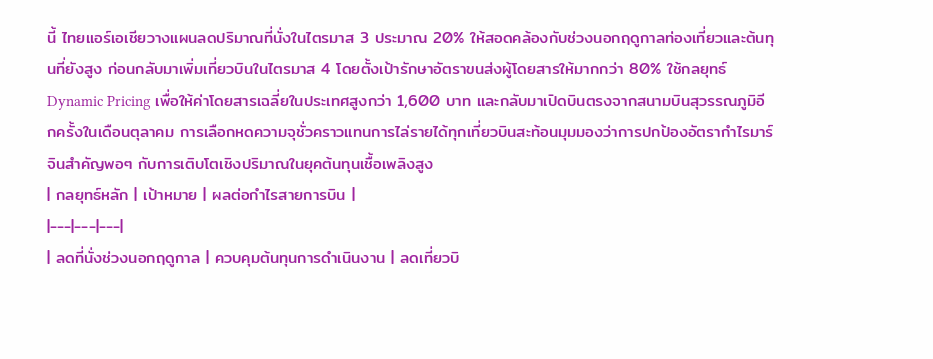นี้ ไทยแอร์เอเชียวางแผนลดปริมาณที่นั่งในไตรมาส 3 ประมาณ 20% ให้สอดคล้องกับช่วงนอกฤดูกาลท่องเที่ยวและต้นทุนที่ยังสูง ก่อนกลับมาเพิ่มเที่ยวบินในไตรมาส 4 โดยตั้งเป้ารักษาอัตราขนส่งผู้โดยสารให้มากกว่า 80% ใช้กลยุทธ์ Dynamic Pricing เพื่อให้ค่าโดยสารเฉลี่ยในประเทศสูงกว่า 1,600 บาท และกลับมาเปิดบินตรงจากสนามบินสุวรรณภูมิอีกครั้งในเดือนตุลาคม การเลือกหดความจุชั่วคราวแทนการไล่รายได้ทุกเที่ยวบินสะท้อนมุมมองว่าการปกป้องอัตรากำไรมาร์จินสำคัญพอๆ กับการเติบโตเชิงปริมาณในยุคต้นทุนเชื้อเพลิงสูง
| กลยุทธ์หลัก | เป้าหมาย | ผลต่อกำไรสายการบิน |
|---|---|---|
| ลดที่นั่งช่วงนอกฤดูกาล | ควบคุมต้นทุนการดำเนินงาน | ลดเที่ยวบิ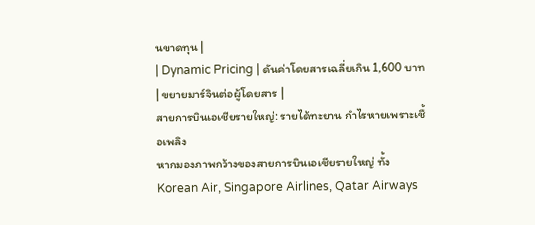นขาดทุน |
| Dynamic Pricing | ดันค่าโดยสารเฉลี่ยเกิน 1,600 บาท | ขยายมาร์จินต่อผู้โดยสาร |
สายการบินเอเชียรายใหญ่: รายได้ทะยาน กำไรหายเพราะเชื้อเพลิง
หากมองภาพกว้างของสายการบินเอเชียรายใหญ่ ทั้ง Korean Air, Singapore Airlines, Qatar Airways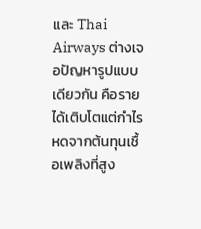และ Thai Airways ต่างเจอปัญหารูปแบบเดียวกัน คือรายได้เติบโตแต่กำไรหดจากต้นทุนเชื้อเพลิงที่สูง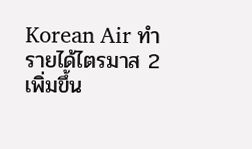Korean Air ทำรายได้ไตรมาส 2 เพิ่มขึ้น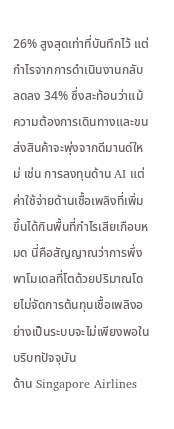26% สูงสุดเท่าที่บันทึกไว้ แต่กำไรจากการดำเนินงานกลับลดลง 34% ซึ่งสะท้อนว่าแม้ความต้องการเดินทางและขนส่งสินค้าจะพุ่งจากดีมานด์ใหม่ เช่น การลงทุนด้าน AI แต่ค่าใช้จ่ายด้านเชื้อเพลิงที่เพิ่มขึ้นได้กินพื้นที่กำไรเสียเกือบหมด นี่คือสัญญาณว่าการพึ่งพาโมเดลที่โตด้วยปริมาณโดยไม่จัดการต้นทุนเชื้อเพลิงอย่างเป็นระบบจะไม่เพียงพอในบริบทปัจจุบัน
ด้าน Singapore Airlines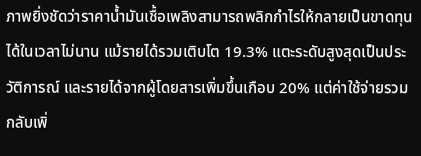ภาพยิ่งชัดว่าราคาน้ำมันเชื้อเพลิงสามารถพลิกกำไรให้กลายเป็นขาดทุนได้ในเวลาไม่นาน แม้รายได้รวมเติบโต 19.3% แตะระดับสูงสุดเป็นประวัติการณ์ และรายได้จากผู้โดยสารเพิ่มขึ้นเกือบ 20% แต่ค่าใช้จ่ายรวมกลับเพิ่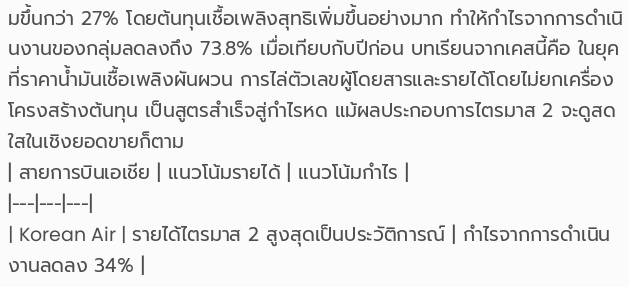มขึ้นกว่า 27% โดยต้นทุนเชื้อเพลิงสุทธิเพิ่มขึ้นอย่างมาก ทำให้กำไรจากการดำเนินงานของกลุ่มลดลงถึง 73.8% เมื่อเทียบกับปีก่อน บทเรียนจากเคสนี้คือ ในยุคที่ราคาน้ำมันเชื้อเพลิงผันผวน การไล่ตัวเลขผู้โดยสารและรายได้โดยไม่ยกเครื่องโครงสร้างต้นทุน เป็นสูตรสำเร็จสู่กำไรหด แม้ผลประกอบการไตรมาส 2 จะดูสดใสในเชิงยอดขายก็ตาม
| สายการบินเอเชีย | แนวโน้มรายได้ | แนวโน้มกำไร |
|---|---|---|
| Korean Air | รายได้ไตรมาส 2 สูงสุดเป็นประวัติการณ์ | กำไรจากการดำเนินงานลดลง 34% |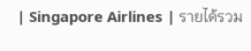| Singapore Airlines | รายได้รวม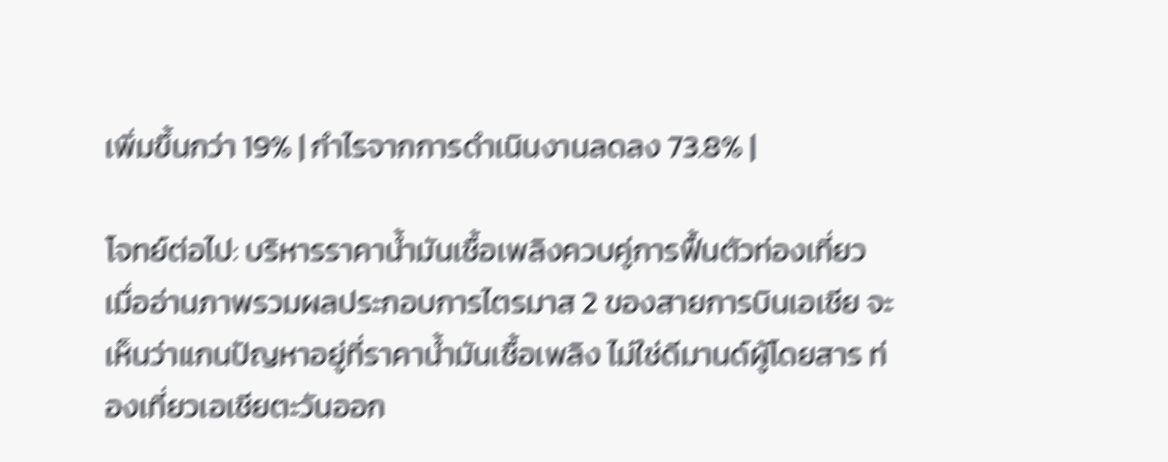เพิ่มขึ้นกว่า 19% | กำไรจากการดำเนินงานลดลง 73.8% |

โจทย์ต่อไป: บริหารราคาน้ำมันเชื้อเพลิงควบคู่การฟื้นตัวท่องเที่ยว
เมื่ออ่านภาพรวมผลประกอบการไตรมาส 2 ของสายการบินเอเชีย จะเห็นว่าแกนปัญหาอยู่ที่ราคาน้ำมันเชื้อเพลิง ไม่ใช่ดีมานด์ผู้โดยสาร ท่องเที่ยวเอเชียตะวันออก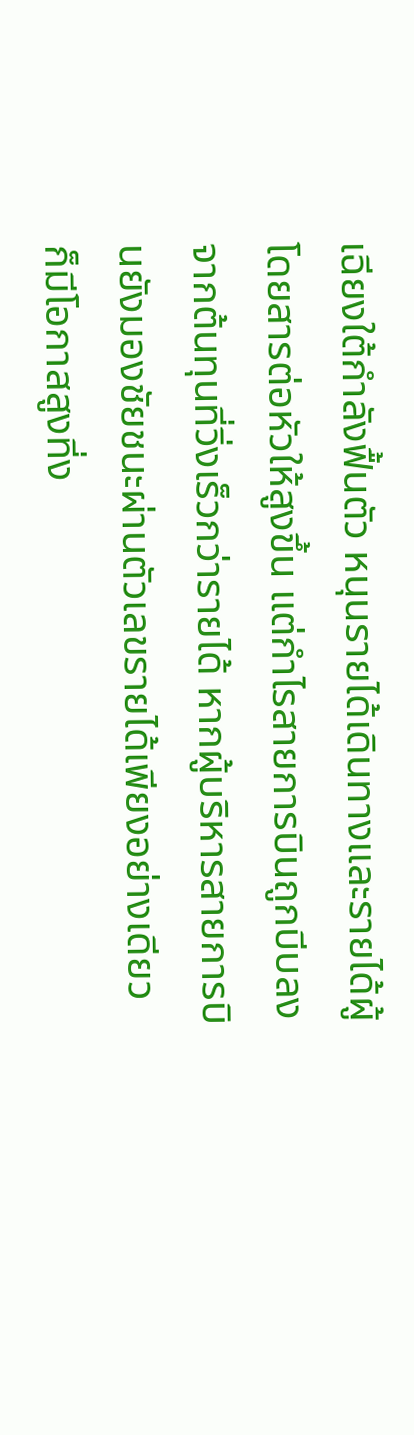เฉียงใต้กำลังฟื้นตัว หนุนรายได้เดินทางและรายได้ผู้โดยสารต่อหัวให้สูงขึ้น แต่กำไรสายการบินถูกบีบลงจากต้นทุนที่วิ่งเร็วกว่ารายได้ หากผู้บริหารสายการบินยังมองชัยชนะผ่านตัวเลขรายได้เพียงอย่างเดียว ก็มีโอกาสสูงที่ง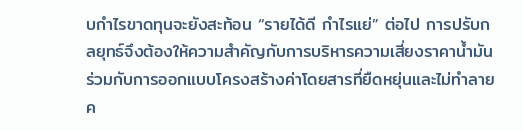บกำไรขาดทุนจะยังสะท้อน “รายได้ดี กำไรแย่” ต่อไป การปรับกลยุทธ์จึงต้องให้ความสำคัญกับการบริหารความเสี่ยงราคาน้ำมัน ร่วมกับการออกแบบโครงสร้างค่าโดยสารที่ยืดหยุ่นและไม่ทำลายค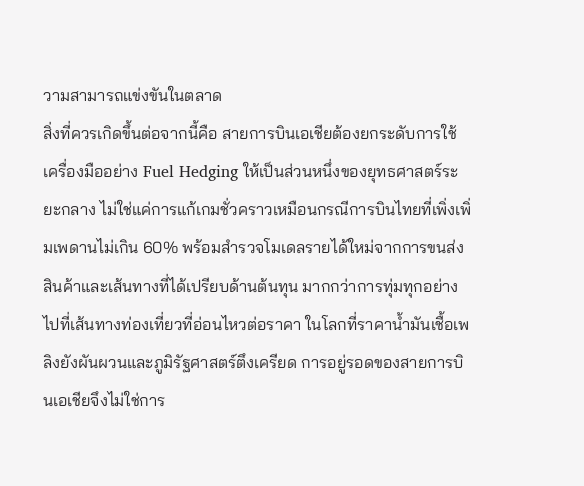วามสามารถแข่งขันในตลาด
สิ่งที่ควรเกิดขึ้นต่อจากนี้คือ สายการบินเอเชียต้องยกระดับการใช้เครื่องมืออย่าง Fuel Hedging ให้เป็นส่วนหนึ่งของยุทธศาสตร์ระยะกลาง ไม่ใช่แค่การแก้เกมชั่วคราวเหมือนกรณีการบินไทยที่เพิ่งเพิ่มเพดานไม่เกิน 60% พร้อมสำรวจโมเดลรายได้ใหม่จากการขนส่งสินค้าและเส้นทางที่ได้เปรียบด้านต้นทุน มากกว่าการทุ่มทุกอย่างไปที่เส้นทางท่องเที่ยวที่อ่อนไหวต่อราคา ในโลกที่ราคาน้ำมันเชื้อเพลิงยังผันผวนและภูมิรัฐศาสตร์ตึงเครียด การอยู่รอดของสายการบินเอเชียจึงไม่ใช่การ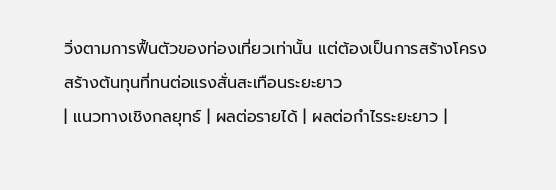วิ่งตามการฟื้นตัวของท่องเที่ยวเท่านั้น แต่ต้องเป็นการสร้างโครงสร้างต้นทุนที่ทนต่อแรงสั่นสะเทือนระยะยาว
| แนวทางเชิงกลยุทธ์ | ผลต่อรายได้ | ผลต่อกำไรระยะยาว |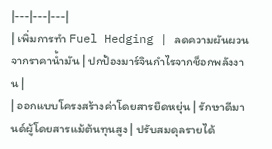|---|---|---|
| เพิ่มการทำ Fuel Hedging | ลดความผันผวนจากราคาน้ำมัน | ปกป้องมาร์จินกำไรจากช็อกพลังงาน |
| ออกแบบโครงสร้างค่าโดยสารยืดหยุ่น | รักษาดีมานด์ผู้โดยสารแม้ต้นทุนสูง | ปรับสมดุลรายได้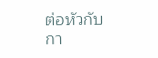ต่อหัวกับกา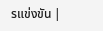รแข่งขัน |